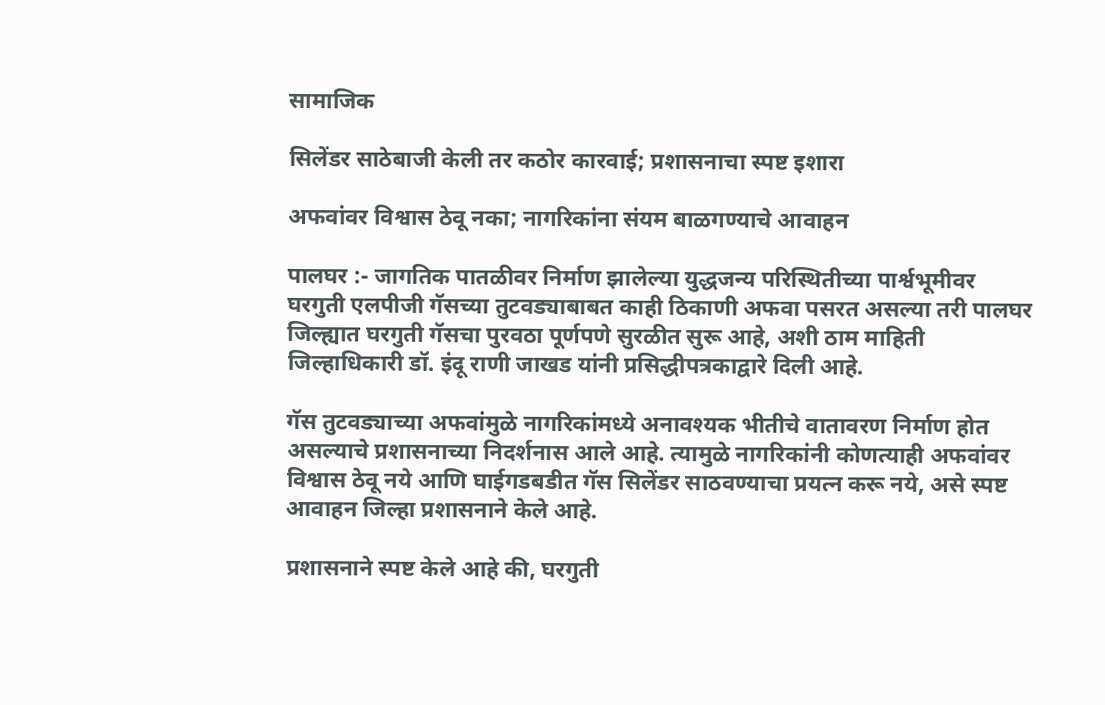सामाजिक

सिलेंडर साठेबाजी केली तर कठोर कारवाई; प्रशासनाचा स्पष्ट इशारा

अफवांवर विश्वास ठेवू नका; नागरिकांना संयम बाळगण्याचे आवाहन

पालघर :- जागतिक पातळीवर निर्माण झालेल्या युद्धजन्य परिस्थितीच्या पार्श्वभूमीवर घरगुती एलपीजी गॅसच्या तुटवड्याबाबत काही ठिकाणी अफवा पसरत असल्या तरी पालघर जिल्ह्यात घरगुती गॅसचा पुरवठा पूर्णपणे सुरळीत सुरू आहे, अशी ठाम माहिती जिल्हाधिकारी डॉ. इंदू राणी जाखड यांनी प्रसिद्धीपत्रकाद्वारे दिली आहे.

गॅस तुटवड्याच्या अफवांमुळे नागरिकांमध्ये अनावश्यक भीतीचे वातावरण निर्माण होत असल्याचे प्रशासनाच्या निदर्शनास आले आहे. त्यामुळे नागरिकांनी कोणत्याही अफवांवर विश्वास ठेवू नये आणि घाईगडबडीत गॅस सिलेंडर साठवण्याचा प्रयत्न करू नये, असे स्पष्ट आवाहन जिल्हा प्रशासनाने केले आहे.

प्रशासनाने स्पष्ट केले आहे की, घरगुती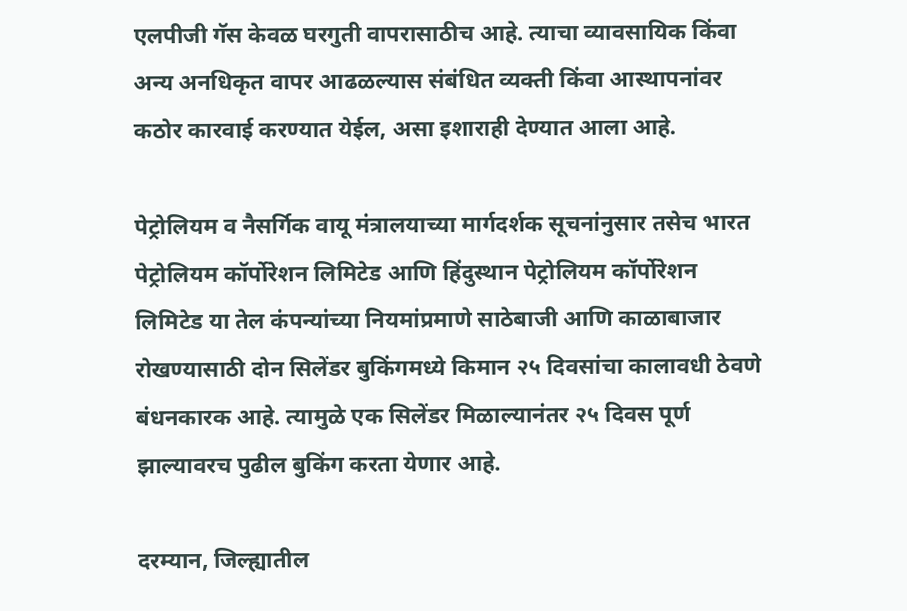एलपीजी गॅस केवळ घरगुती वापरासाठीच आहे. त्याचा व्यावसायिक किंवा अन्य अनधिकृत वापर आढळल्यास संबंधित व्यक्ती किंवा आस्थापनांवर कठोर कारवाई करण्यात येईल, असा इशाराही देण्यात आला आहे.

पेट्रोलियम व नैसर्गिक वायू मंत्रालयाच्या मार्गदर्शक सूचनांनुसार तसेच भारत पेट्रोलियम कॉर्पोरेशन लिमिटेड आणि हिंदुस्थान पेट्रोलियम कॉर्पोरेशन लिमिटेड या तेल कंपन्यांच्या नियमांप्रमाणे साठेबाजी आणि काळाबाजार रोखण्यासाठी दोन सिलेंडर बुकिंगमध्ये किमान २५ दिवसांचा कालावधी ठेवणे बंधनकारक आहे. त्यामुळे एक सिलेंडर मिळाल्यानंतर २५ दिवस पूर्ण झाल्यावरच पुढील बुकिंग करता येणार आहे.

दरम्यान, जिल्ह्यातील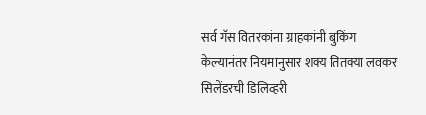सर्व गॅस वितरकांना ग्राहकांनी बुकिंग केल्यानंतर नियमानुसार शक्य तितक्या लवकर सिलेंडरची डिलिव्हरी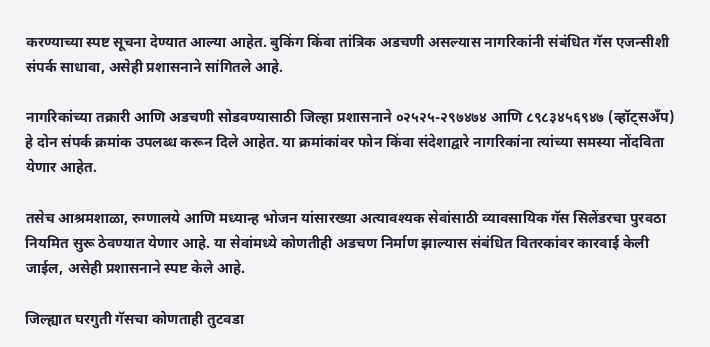करण्याच्या स्पष्ट सूचना देण्यात आल्या आहेत. बुकिंग किंवा तांत्रिक अडचणी असल्यास नागरिकांनी संबंधित गॅस एजन्सीशी संपर्क साधावा, असेही प्रशासनाने सांगितले आहे.

नागरिकांच्या तक्रारी आणि अडचणी सोडवण्यासाठी जिल्हा प्रशासनाने ०२५२५-२९७४७४ आणि ८९८३४५६९४७ (व्हॉट्सअँप) हे दोन संपर्क क्रमांक उपलब्ध करून दिले आहेत. या क्रमांकांवर फोन किंवा संदेशाद्वारे नागरिकांना त्यांच्या समस्या नोंदविता येणार आहेत.

तसेच आश्रमशाळा, रुग्णालये आणि मध्यान्ह भोजन यांसारख्या अत्यावश्यक सेवांसाठी व्यावसायिक गॅस सिलेंडरचा पुरवठा नियमित सुरू ठेवण्यात येणार आहे. या सेवांमध्ये कोणतीही अडचण निर्माण झाल्यास संबंधित वितरकांवर कारवाई केली जाईल, असेही प्रशासनाने स्पष्ट केले आहे.

जिल्ह्यात घरगुती गॅसचा कोणताही तुटवडा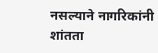नसल्याने नागरिकांनी शांतता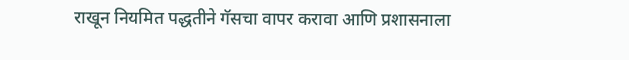राखून नियमित पद्धतीने गॅसचा वापर करावा आणि प्रशासनाला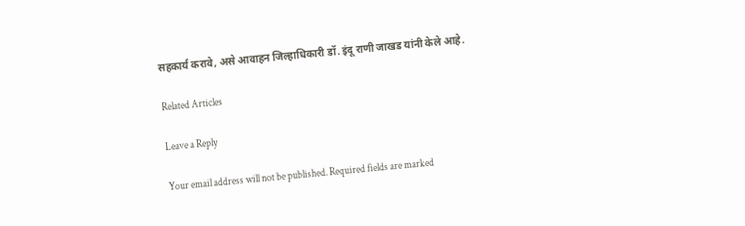सहकार्य करावे, असे आवाहन जिल्हाधिकारी डॉ. इंदू राणी जाखड यांनी केले आहे.

Related Articles

Leave a Reply

Your email address will not be published. Required fields are marked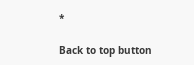*

Back to top button